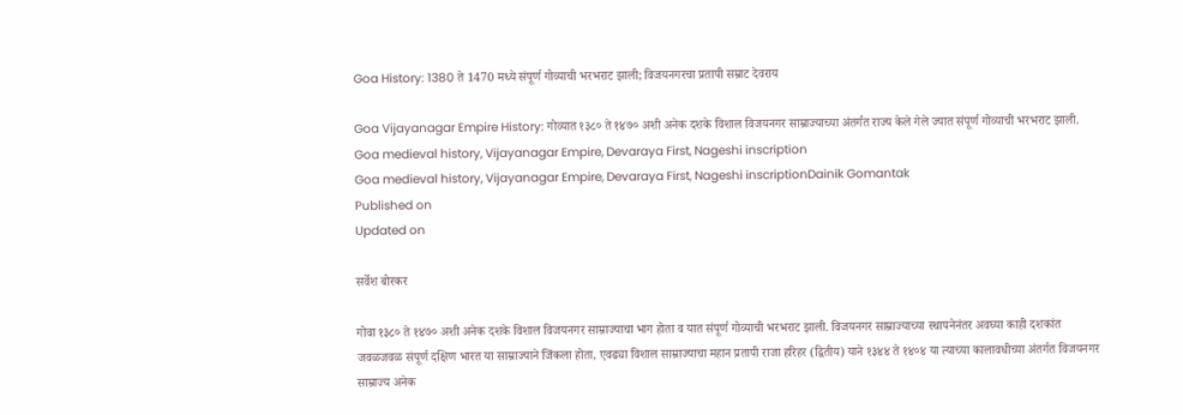Goa History: 1380 ते 1470 मध्ये संपूर्ण गोव्याची भरभराट झाली; विजयनगरचा प्रतापी सम्राट देवराय

Goa Vijayanagar Empire History: गोव्यात १३८० ते १४७० अशी अनेक दशके विशाल विजयनगर साम्राज्याच्या अंतर्गत राज्य केले गेले ज्यात संपूर्ण गोव्याची भरभराट झाली.
Goa medieval history, Vijayanagar Empire, Devaraya First, Nageshi inscription
Goa medieval history, Vijayanagar Empire, Devaraya First, Nageshi inscriptionDainik Gomantak
Published on
Updated on

सर्वेश बोरकर

गोवा १३८० ते १४७० अशी अनेक दशके विशाल विजयनगर साम्राज्याचा भाग होता व यात संपूर्ण गोव्याची भरभराट झाली. विजयनगर साम्राज्याच्या स्थापनेनंतर अवघ्या काही दशकांत जवळजवळ संपूर्ण दक्षिण भारत या साम्राज्याने जिंकला होता, एवढ्या विशाल साम्राज्याचा महान प्रतापी राजा हरिहर (द्वितीय) याने १३४४ ते १४०४ या त्याच्या कालावधीच्या अंतर्गत विजयनगर साम्राज्य अनेक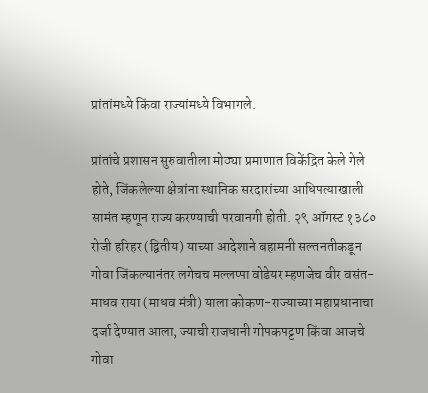प्रांतांमध्ये किंवा राज्यांमध्ये विभागले.

प्रांतांचे प्रशासन सुरुवातीला मोठ्या प्रमाणात विकेंद्रित केले गेले होते, जिंकलेल्या क्षेत्रांना स्थानिक सरदारांच्या आधिपत्याखाली सामंत म्हणून राज्य करण्याची परवानगी होती. २९ ऑगस्ट १३८० रोजी हरिहर (द्वितीय) याच्या आदेशाने बहामनी सल्तनतीकडून गोवा जिंकल्यानंतर लगेचच मल्लप्पा वोडेयर म्हणजेच वीर वसंत-माधव राया (माधव मंत्री) याला कोकण-राज्याच्या महाप्रधानाचा दर्जा देण्यात आला, ज्याची राजधानी गोपकपट्टण किंवा आजचे गोवा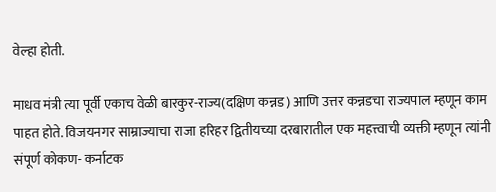वेल्हा होती.

माधव मंत्री त्या पूर्वी एकाच वेळी बारकुर-राज्य(दक्षिण कन्नड) आणि उत्तर कन्नडचा राज्यपाल म्हणून काम पाहत होते. विजयनगर साम्राज्याचा राजा हरिहर द्वितीयच्या दरबारातील एक महत्त्वाची व्यक्ती म्हणून त्यांनी संपूर्ण कोकण- कर्नाटक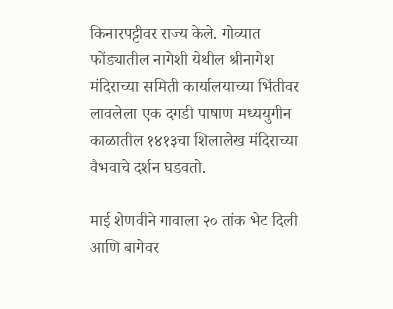किनारपट्टीवर राज्य केले. गोव्यात फोंड्यातील नागेशी येथील श्रीनागेश मंदिराच्या समिती कार्यालयाच्या भिंतीवर लावलेला एक दगडी पाषाण मध्ययुगीन काळातील १४१३चा शिलालेख मंदिराच्या वैभवाचे दर्शन घडवतो.

माई शेणवीने गावाला २० तांक भेट दिली आणि बागेवर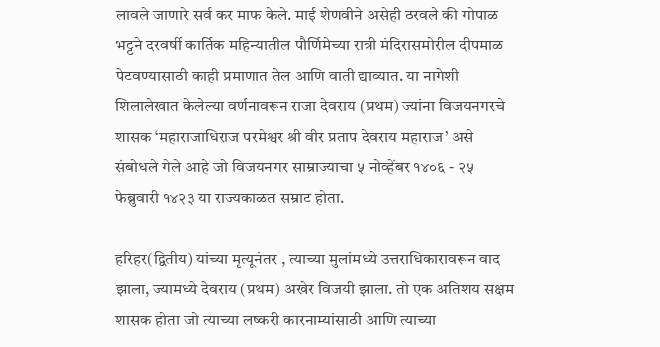लावले जाणारे सर्व कर माफ केले. माई शेणवीने असेही ठरवले की गोपाळ भट्टने दरवर्षी कार्तिक महिन्यातील पौर्णिमेच्या रात्री मंदिरासमोरील दीपमाळ पेटवण्यासाठी काही प्रमाणात तेल आणि वाती द्याव्यात. या नागेशी शिलालेखात केलेल्या वर्णनावरून राजा देवराय (प्रथम) ज्यांना विजयनगरचे शासक ‘महाराजाधिराज परमेश्वर श्री वीर प्रताप देवराय महाराज’ असे संबोधले गेले आहे जो विजयनगर साम्राज्याचा ५ नोव्हेंबर १४०६ - २५ फेब्रुवारी १४२३ या राज्यकाळत सम्राट होता.

हरिहर(द्वितीय) यांच्या मृत्यूनंतर , त्याच्या मुलांमध्ये उत्तराधिकारावरून वाद झाला, ज्यामध्ये देवराय (प्रथम) अखेर विजयी झाला. तो एक अतिशय सक्षम शासक होता जो त्याच्या लष्करी कारनाम्यांसाठी आणि त्याच्या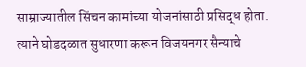साम्राज्यातील सिंचन कामांच्या योजनांसाठी प्रसिद्ध होता. त्याने घोडदळात सुधारणा करून विजयनगर सैन्याचे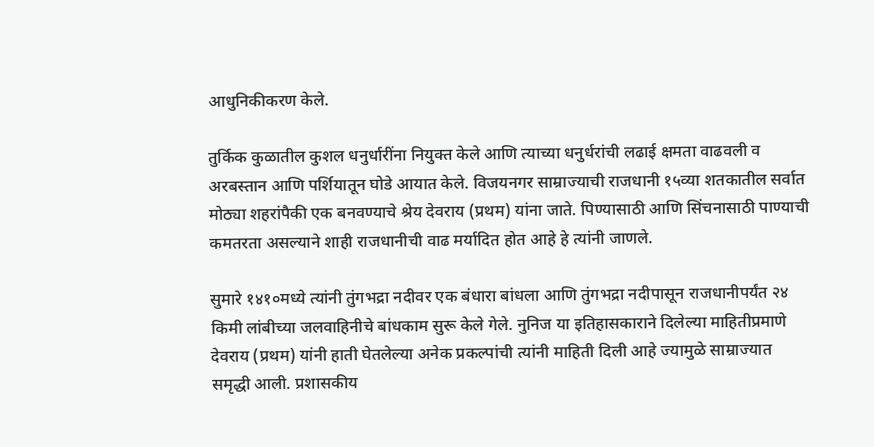आधुनिकीकरण केले.

तुर्किक कुळातील कुशल धनुर्धारींना नियुक्त केले आणि त्याच्या धनुर्धरांची लढाई क्षमता वाढवली व अरबस्तान आणि पर्शियातून घोडे आयात केले. विजयनगर साम्राज्याची राजधानी १५व्या शतकातील सर्वात मोठ्या शहरांपैकी एक बनवण्याचे श्रेय देवराय (प्रथम) यांना जाते. पिण्यासाठी आणि सिंचनासाठी पाण्याची कमतरता असल्याने शाही राजधानीची वाढ मर्यादित होत आहे हे त्यांनी जाणले.

सुमारे १४१०मध्ये त्यांनी तुंगभद्रा नदीवर एक बंधारा बांधला आणि तुंगभद्रा नदीपासून राजधानीपर्यंत २४ किमी लांबीच्या जलवाहिनीचे बांधकाम सुरू केले गेले. नुनिज या इतिहासकाराने दिलेल्या माहितीप्रमाणे देवराय (प्रथम) यांनी हाती घेतलेल्या अनेक प्रकल्पांची त्यांनी माहिती दिली आहे ज्यामुळे साम्राज्यात समृद्धी आली. प्रशासकीय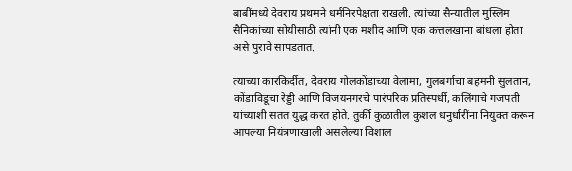बाबींमध्ये देवराय प्रथमने धर्मनिरपेक्षता राखली. त्यांच्या सैन्यातील मुस्लिम सैनिकांच्या सोयीसाठी त्यांनी एक मशीद आणि एक कत्तलखाना बांधला होता असे पुरावे सापडतात.

त्याच्या कारकिर्दीत, देवराय गोलकोंडाच्या वेलामा, गुलबर्गाचा बहमनी सुलतान, कोंडाविडूचा रेड्डी आणि विजयनगरचे पारंपरिक प्रतिस्पर्धी, कलिंगाचे गजपती यांच्याशी सतत युद्ध करत होते. तुर्की कुळातील कुशल धनुर्धारींना नियुक्त करून आपल्या नियंत्रणाखाली असलेल्या विशाल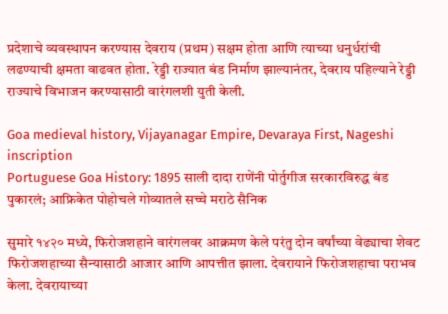प्रदेशाचे व्यवस्थापन करण्यास देवराय (प्रथम) सक्षम होता आणि त्याच्या धनुर्धरांची लढण्याची क्षमता वाढवत होता. रेड्डी राज्यात बंड निर्माण झाल्यानंतर, देवराय पहिल्याने रेड्डी राज्याचे विभाजन करण्यासाठी वारंगलशी युती केली.

Goa medieval history, Vijayanagar Empire, Devaraya First, Nageshi inscription
Portuguese Goa History: 1895 साली दादा राणेंनी पोर्तुगीज सरकारविरुद्ध बंड पुकारलं; आफ्रिकेत पोहोचले गोव्यातले सच्चे मराठे सैनिक

सुमारे १४२० मध्ये, फिरोजशहाने वारंगलवर आक्रमण केले परंतु दोन वर्षांच्या वेढ्याचा शेवट फिरोजशहाच्या सैन्यासाठी आजार आणि आपत्तीत झाला. देवरायाने फिरोजशहाचा पराभव केला. देवरायाच्या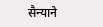सैन्याने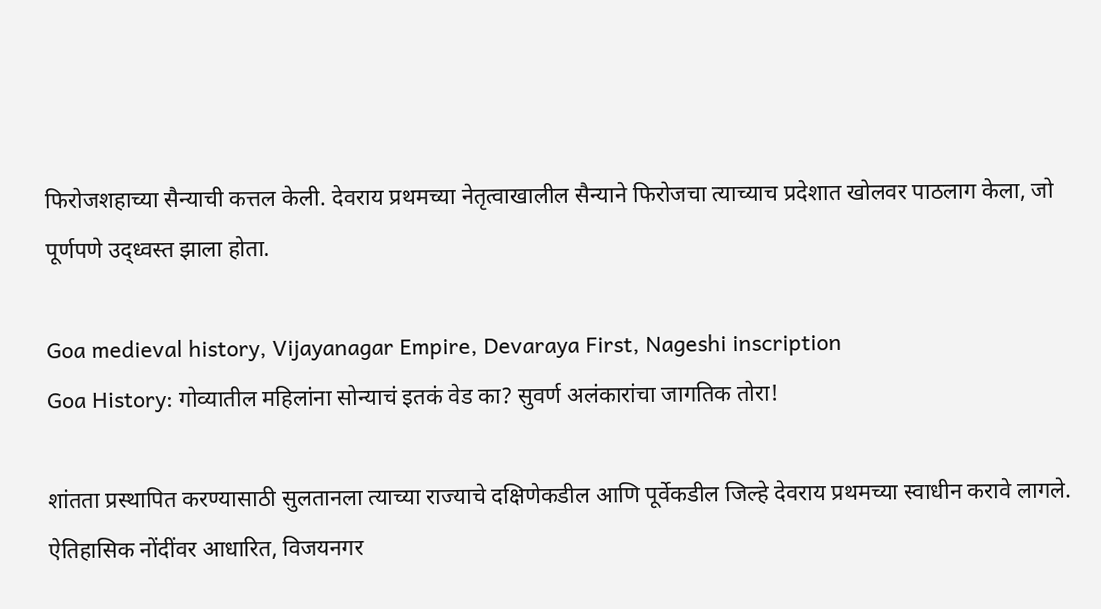फिरोजशहाच्या सैन्याची कत्तल केली. देवराय प्रथमच्या नेतृत्वाखालील सैन्याने फिरोजचा त्याच्याच प्रदेशात खोलवर पाठलाग केला, जो पूर्णपणे उद्ध्वस्त झाला होता.

Goa medieval history, Vijayanagar Empire, Devaraya First, Nageshi inscription
Goa History: गोव्यातील महिलांना सोन्याचं इतकं वेड का? सुवर्ण अलंकारांचा जागतिक तोरा!

शांतता प्रस्थापित करण्यासाठी सुलतानला त्याच्या राज्याचे दक्षिणेकडील आणि पूर्वेकडील जिल्हे देवराय प्रथमच्या स्वाधीन करावे लागले. ऐतिहासिक नोंदींवर आधारित, विजयनगर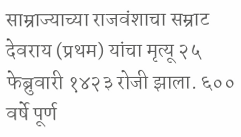साम्राज्याच्या राजवंशाचा सम्राट देवराय (प्रथम) यांचा मृत्यू २५ फेब्रुवारी १४२३ रोजी झाला. ६०० वर्षे पूर्ण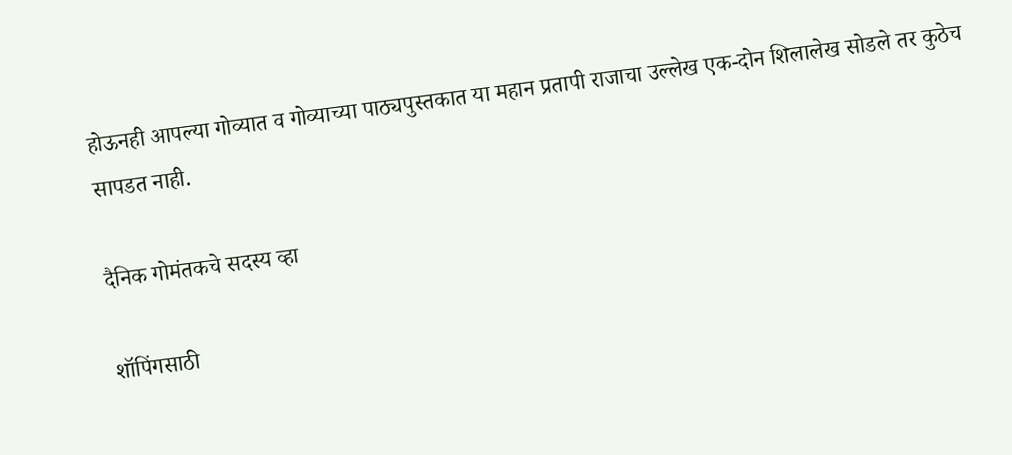होऊनही आपल्या गोव्यात व गोव्याच्या पाठ्यपुस्तकात या महान प्रतापी राजाचा उल्लेख एक-दोन शिलालेख सोडले तर कुठेच सापडत नाही.

दैनिक गोमंतकचे सदस्य व्हा

शॉपिंगसाठी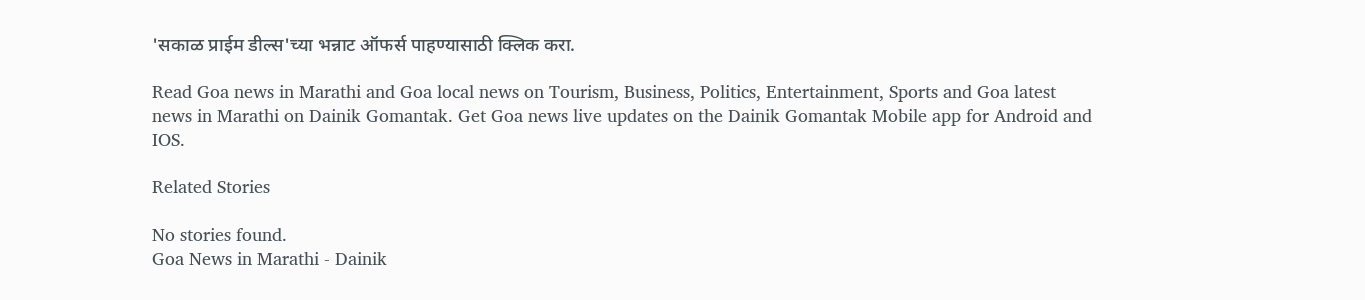'सकाळ प्राईम डील्स'च्या भन्नाट ऑफर्स पाहण्यासाठी क्लिक करा.

Read Goa news in Marathi and Goa local news on Tourism, Business, Politics, Entertainment, Sports and Goa latest news in Marathi on Dainik Gomantak. Get Goa news live updates on the Dainik Gomantak Mobile app for Android and IOS.

Related Stories

No stories found.
Goa News in Marathi - Dainik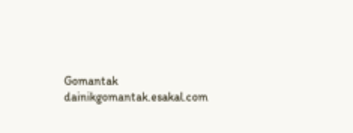Gomantak
dainikgomantak.esakal.com